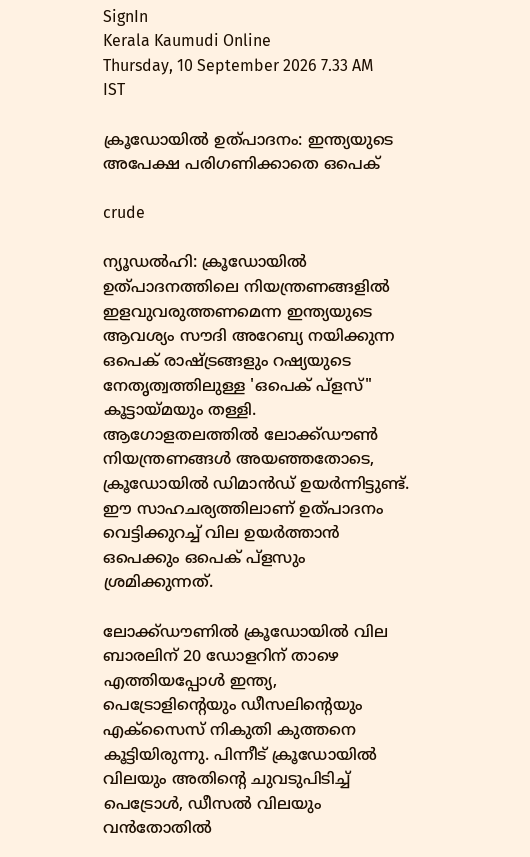SignIn
Kerala Kaumudi Online
Thursday, 10 September 2026 7.33 AM IST

ക്രൂഡോയിൽ ഉത്‌പാദനം: ഇന്ത്യയുടെ അപേക്ഷ പരിഗണിക്കാതെ ഒപെക്

crude

ന്യൂഡൽഹി: ക്രൂഡോയിൽ ഉത്‌പാദനത്തിലെ നിയന്ത്രണങ്ങളിൽ ഇളവുവരുത്തണമെന്ന ഇന്ത്യയുടെ ആവശ്യം സൗദി അറേബ്യ നയിക്കുന്ന ഒപെക് രാഷ്‌ട്രങ്ങളും റഷ്യയുടെ നേതൃത്വത്തിലുള്ള 'ഒപെക് പ്ളസ്" കൂട്ടായ്‌മയും തള്ളി. ആഗോളതലത്തിൽ ലോക്ക്ഡൗൺ നിയന്ത്രണങ്ങൾ അയഞ്ഞതോടെ, ക്രൂഡോയിൽ ഡിമാൻഡ് ഉയർന്നിട്ടുണ്ട്. ഈ സാഹചര്യത്തിലാണ് ഉത്‌പാദനം വെട്ടിക്കുറച്ച് വില ഉയർത്താൻ ഒപെക്കും ഒപെക് പ്ളസും ശ്രമിക്കുന്നത്.

ലോക്ക്ഡൗണിൽ ക്രൂഡോയിൽ വില ബാരലിന് 20 ഡോളറിന് താഴെ എത്തിയപ്പോൾ ഇന്ത്യ, പെട്രോളിന്റെയും ഡീസലിന്റെയും എക്‌സൈസ് നികുതി കുത്തനെ കൂട്ടിയിരുന്നു. പിന്നീട് ക്രൂഡോയിൽ വിലയും അതിന്റെ ചുവടുപിടിച്ച് പെട്രോൾ, ഡീസൽ വിലയും വൻതോതിൽ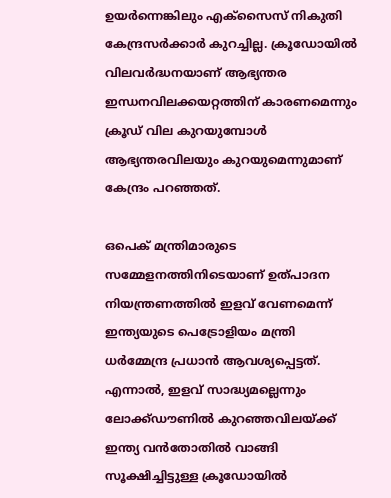ഉയർന്നെങ്കിലും എക്‌സൈസ് നികുതി കേന്ദ്രസർക്കാർ‌ കുറച്ചില്ല. ക്രൂഡോയിൽ വിലവർദ്ധനയാണ് ആഭ്യന്തര ഇന്ധനവിലക്കയറ്റത്തിന് കാരണമെന്നും ക്രൂഡ് വില കുറയുമ്പോൾ ആഭ്യന്തരവിലയും കുറയുമെന്നുമാണ് കേന്ദ്രം പറഞ്ഞത്.

ഒപെക് മന്ത്രിമാരുടെ സമ്മേളനത്തിനിടെയാണ് ഉത്‌പാദന നിയന്ത്രണത്തിൽ ഇളവ് വേണമെന്ന് ഇന്ത്യയുടെ പെട്രോളിയം മന്ത്രി ധർമ്മേന്ദ്ര പ്രധാൻ ആവശ്യപ്പെട്ടത്. എന്നാൽ, ഇളവ് സാദ്ധ്യമല്ലെന്നും ലോക്ക്ഡൗണിൽ കുറഞ്ഞവിലയ്ക്ക് ഇന്ത്യ വൻതോതിൽ വാങ്ങി സൂക്ഷിച്ചിട്ടുള്ള ക്രൂഡോയിൽ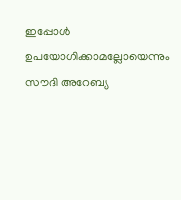ഇപ്പോൾ ഉപയോഗിക്കാമല്ലോയെന്നും സൗദി അറേബ്യ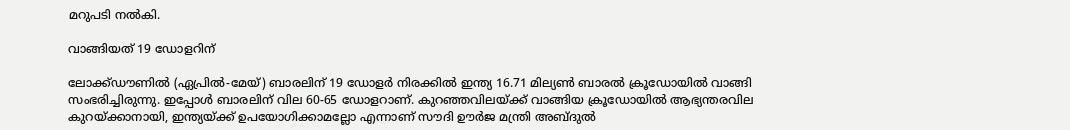മറുപടി നൽകി.

വാങ്ങിയത് 19 ഡോളറിന്

ലോക്ക്ഡൗണിൽ (ഏപ്രിൽ-മേയ്) ബാരലിന് 19 ഡോളർ നിരക്കിൽ ഇന്ത്യ 16.71 മില്യൺ ബാരൽ ക്രൂഡോയിൽ വാങ്ങി സംഭരിച്ചിരുന്നു. ഇപ്പോൾ ബാരലിന് വില 60-65 ഡോളറാണ്. കുറഞ്ഞവിലയ്ക്ക് വാങ്ങിയ ക്രൂഡോയിൽ ആഭ്യന്തരവില കുറയ്ക്കാനായി, ഇന്ത്യയ്ക്ക് ഉപയോഗിക്കാമല്ലോ എന്നാണ് സൗദി ഊർജ മന്ത്രി അബ്‌ദുൽ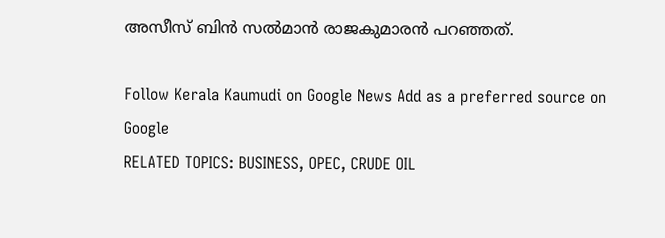അസീസ് ബിൻ സൽമാൻ രാജകുമാരൻ പറഞ്ഞത്.

Follow Kerala Kaumudi on Google News Add as a preferred source on Google
RELATED TOPICS: BUSINESS, OPEC, CRUDE OIL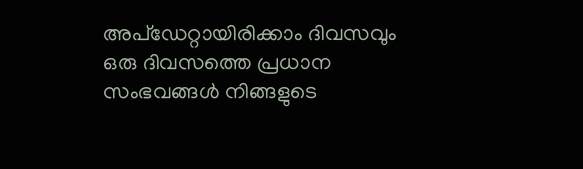അപ്ഡേറ്റായിരിക്കാം ദിവസവും
ഒരു ദിവസത്തെ പ്രധാന സംഭവങ്ങൾ നിങ്ങളുടെ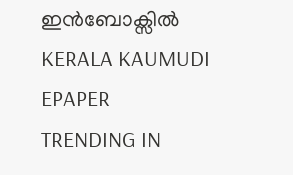ഇൻബോക്സിൽ
KERALA KAUMUDI EPAPER
TRENDING IN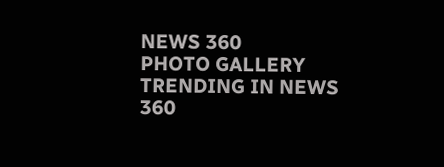NEWS 360
PHOTO GALLERY
TRENDING IN NEWS 360